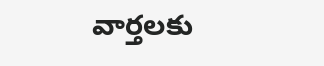వార్తలకు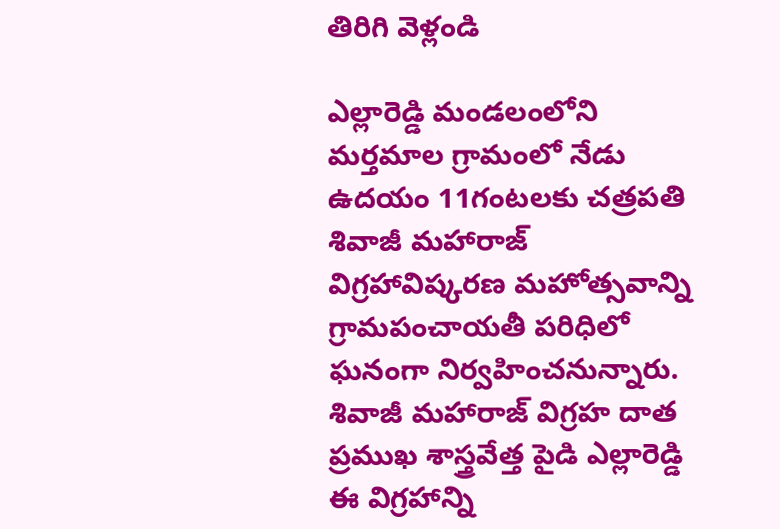తిరిగి వెళ్లండి

ఎల్లారెడ్డి మండలంలోని మర్తమాల గ్రామంలో నేడు ఉదయం 11గంటలకు చత్రపతి శివాజీ మహారాజ్ విగ్రహావిష్కరణ మహోత్సవాన్ని గ్రామపంచాయతీ పరిధిలో ఘనంగా నిర్వహించనున్నారు.
శివాజీ మహారాజ్ విగ్రహ దాత ప్రముఖ శాస్త్రవేత్త పైడి ఎల్లారెడ్డి ఈ విగ్రహాన్ని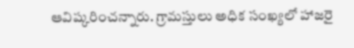ఆవిష్కరించన్నారు. గ్రామస్తులు అధిక సంఖ్యలో హాజరై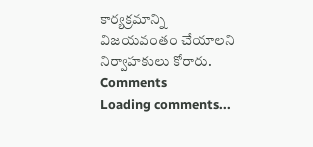కార్యక్రమాన్ని విజయవంతం చేయాలని నిర్వాహకులు కోరారు.
Comments
Loading comments...